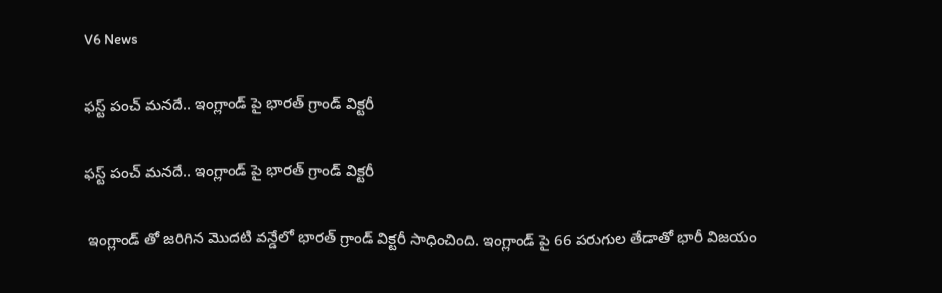V6 News

ఫస్ట్ పంచ్ మనదే.. ఇంగ్లాండ్ పై భారత్ గ్రాండ్ విక్టరీ

ఫస్ట్ పంచ్ మనదే.. ఇంగ్లాండ్ పై భారత్ గ్రాండ్ విక్టరీ

 ఇంగ్లాండ్ తో జరిగిన మొదటి వన్డేలో భారత్ గ్రాండ్ విక్టరీ సాధించింది. ఇంగ్లాండ్ పై 66 పరుగుల తేడాతో భారీ విజయం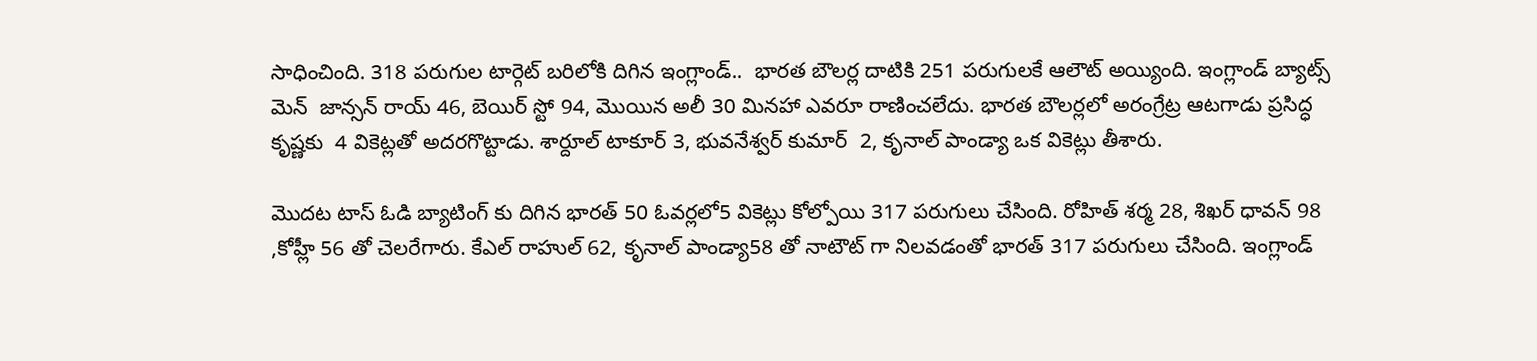సాధించింది. 318 పరుగుల టార్గెట్ బరిలోకి దిగిన ఇంగ్లాండ్..  భారత బౌలర్ల దాటికి 251 పరుగులకే ఆలౌట్ అయ్యింది. ఇంగ్లాండ్ బ్యాట్స్ మెన్  జాన్సన్ రాయ్ 46, బెయిర్ స్టో 94, మొయిన అలీ 30 మినహా ఎవరూ రాణించలేదు. భారత బౌలర్లలో అరంగ్రేట్ర ఆటగాడు ప్రసిద్ధ కృష్ణకు  4 వికెట్లతో అదరగొట్టాడు. శార్దూల్ టాకూర్ 3, భువనేశ్వర్ కుమార్  2, కృనాల్ పాండ్యా ఒక వికెట్లు తీశారు.

మొదట టాస్ ఓడి బ్యాటింగ్ కు దిగిన భారత్ 50 ఓవర్లలో5 వికెట్లు కోల్పోయి 317 పరుగులు చేసింది. రోహిత్ శర్మ 28, శిఖర్ ధావన్ 98 ,కోహ్లీ 56 తో చెలరేగారు. కేఎల్ రాహుల్ 62, కృనాల్ పాండ్యా58 తో నాటౌట్ గా నిలవడంతో భారత్ 317 పరుగులు చేసింది. ఇంగ్లాండ్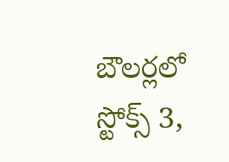బౌలర్లలో  స్టోక్స్ 3,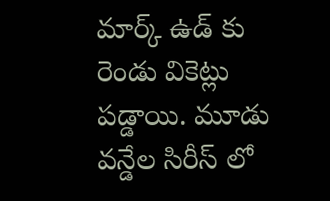మార్క్ ఉడ్ కు రెండు వికెట్లు పడ్డాయి. మూడు వన్డేల సిరీస్ లో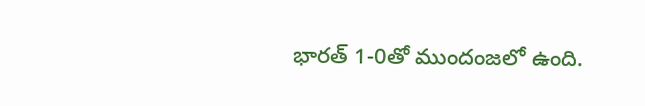భారత్ 1-0తో ముందంజలో ఉంది.